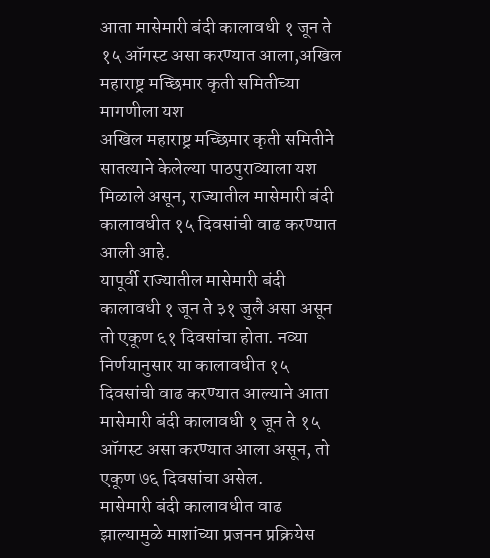आता मासेमारी बंदी कालावधी १ जून ते १५ ऑगस्ट असा करण्यात आला,अखिल महाराष्ट्र मच्छिमार कृती समितीच्या मागणीला यश
अखिल महाराष्ट्र मच्छिमार कृती समितीने सातत्याने केलेल्या पाठपुराव्याला यश मिळाले असून, राज्यातील मासेमारी बंदी कालावधीत १५ दिवसांची वाढ करण्यात आली आहे.
यापूर्वी राज्यातील मासेमारी बंदी कालावधी १ जून ते ३१ जुलै असा असून तो एकूण ६१ दिवसांचा होता. नव्या निर्णयानुसार या कालावधीत १५ दिवसांची वाढ करण्यात आल्याने आता मासेमारी बंदी कालावधी १ जून ते १५ ऑगस्ट असा करण्यात आला असून, तो एकूण ७६ दिवसांचा असेल.
मासेमारी बंदी कालावधीत वाढ झाल्यामुळे माशांच्या प्रजनन प्रक्रियेस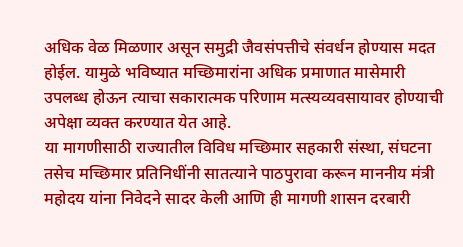अधिक वेळ मिळणार असून समुद्री जैवसंपत्तीचे संवर्धन होण्यास मदत होईल. यामुळे भविष्यात मच्छिमारांना अधिक प्रमाणात मासेमारी उपलब्ध होऊन त्याचा सकारात्मक परिणाम मत्स्यव्यवसायावर होण्याची अपेक्षा व्यक्त करण्यात येत आहे.
या मागणीसाठी राज्यातील विविध मच्छिमार सहकारी संस्था, संघटना तसेच मच्छिमार प्रतिनिधींनी सातत्याने पाठपुरावा करून माननीय मंत्री महोदय यांना निवेदने सादर केली आणि ही मागणी शासन दरबारी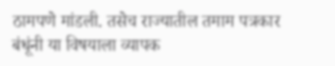ठामपणे मांडली. तसेच राज्यातील तमाम पत्रकार बंधूंनी या विषयाला व्यापक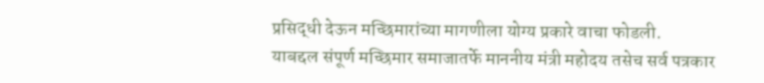प्रसिद्धी देऊन मच्छिमारांच्या मागणीला योग्य प्रकारे वाचा फोडली.
याबद्दल संपूर्ण मच्छिमार समाजातर्फे माननीय मंत्री महोदय तसेच सर्व पत्रकार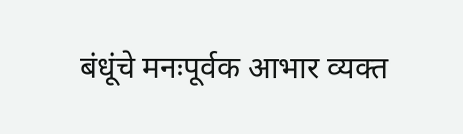बंधूंचे मनःपूर्वक आभार व्यक्त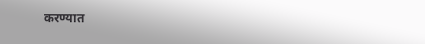करण्यात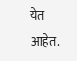येत आहेत.